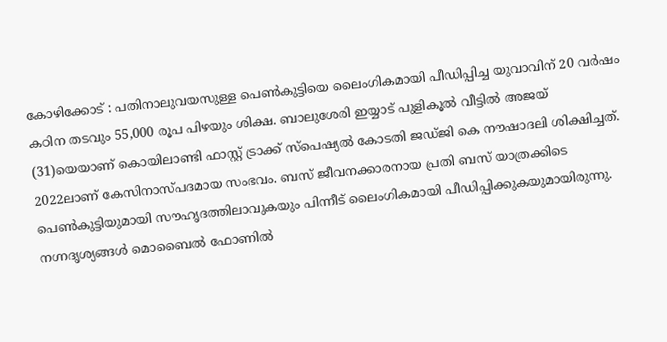കോഴിക്കോട് : പതിനാലുവയസുള്ള പെൺകുട്ടിയെ ലൈംഗികമായി പീഡിപ്പിച്ച യുവാവിന് 20 വർഷം കഠിന തടവും 55,000 രൂപ പിഴയും ശിക്ഷ. ബാലുശേരി ഇയ്യാട് പുളികൂൽ വീട്ടിൽ അജയ് (31)യെയാണ് കൊയിലാണ്ടി ഫാസ്റ്റ് ട്രാക്ക് സ്പെഷ്യൽ കോടതി ജഡ്ജി കെ നൗഷാദലി ശിക്ഷിച്ചത്.
2022ലാണ് കേസിനാസ്പദമായ സംഭവം. ബസ് ജീവനക്കാരനായ പ്രതി ബസ് യാത്രക്കിടെ പെൺകുട്ടിയുമായി സൗഹൃദത്തിലാവുകയും പിന്നീട് ലൈംഗികമായി പീഡിപ്പിക്കുകയുമായിരുന്നു. നഗ്നദൃശ്യങ്ങൾ മൊബൈൽ ഫോണിൽ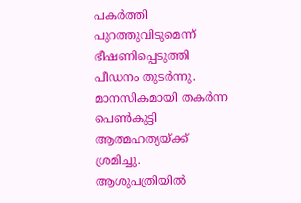പകർത്തി പുറത്തുവിടുമെന്ന് ഭീഷണിപ്പെടുത്തി പീഡനം തുടർന്നു.
മാനസികമായി തകർന്ന പെൺകുട്ടി ആത്മഹത്യയ്ക്ക് ശ്രമിച്ചു. ആശുപത്രിയിൽ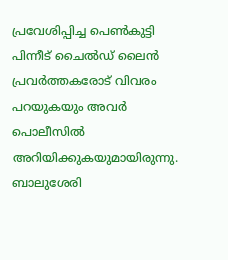പ്രവേശിപ്പിച്ച പെൺകുട്ടി പിന്നീട് ചൈൽഡ് ലൈൻ പ്രവർത്തകരോട് വിവരം പറയുകയും അവർ പൊലീസിൽ അറിയിക്കുകയുമായിരുന്നു. ബാലുശേരി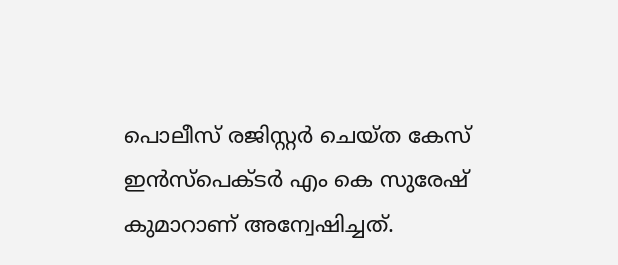പൊലീസ് രജിസ്റ്റർ ചെയ്ത കേസ് ഇൻസ്പെക്ടർ എം കെ സുരേഷ് കുമാറാണ് അന്വേഷിച്ചത്.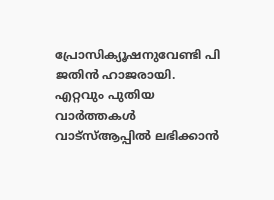പ്രോസിക്യൂഷനുവേണ്ടി പി ജതിൻ ഹാജരായി.
എറ്റവും പുതിയ വാർത്തകൾ വാട്സ്ആപ്പിൽ ലഭിക്കാൻ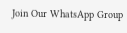Join Our WhatsApp Group